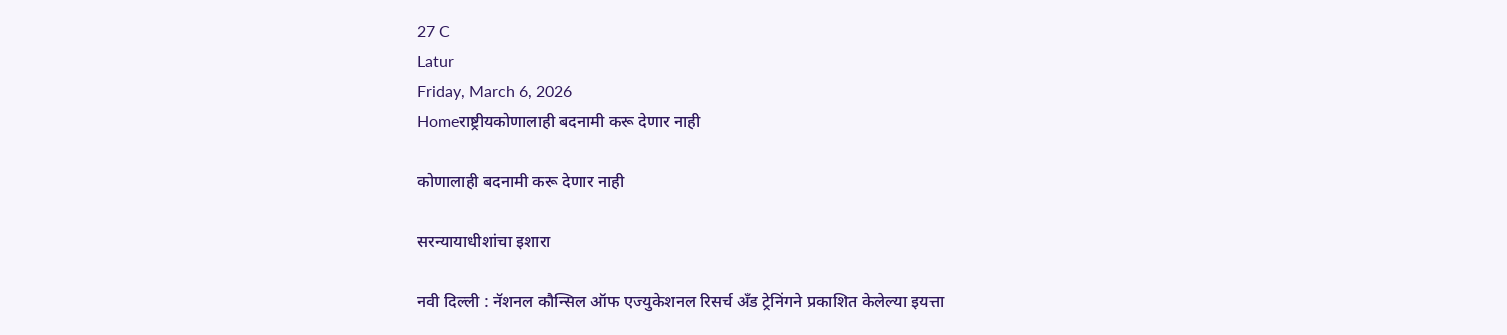27 C
Latur
Friday, March 6, 2026
Homeराष्ट्रीयकोणालाही बदनामी करू देणार नाही

कोणालाही बदनामी करू देणार नाही

सरन्यायाधीशांचा इशारा

नवी दिल्ली : नॅशनल कौन्सिल ऑफ एज्युकेशनल रिसर्च अँड ट्रेनिंगने प्रकाशित केलेल्या इयत्ता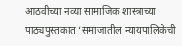आठवीच्या नव्या सामाजिक शास्त्राच्या पाठ्यपुस्तकात ‘समाजातील न्यायपालिकेची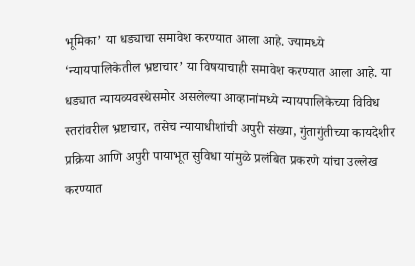भूमिका’ या धड्याचा समावेश करण्यात आला आहे. ज्यामध्ये ‘न्यायपालिकेतील भ्रष्टाचार’ या विषयाचाही समावेश करण्यात आला आहे. या धड्यात न्यायव्यवस्थेसमोर असलेल्या आव्हानांमध्ये न्यायपालिकेच्या विविध स्तरांवरील भ्रष्टाचार, तसेच न्यायाधीशांची अपुरी संख्या, गुंतागुंतीच्या कायदेशीर प्रक्रिया आणि अपुरी पायाभूत सुविधा यांमुळे प्रलंबित प्रकरणे यांचा उल्लेख करण्यात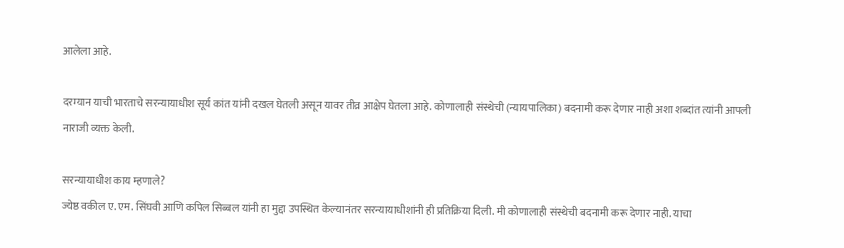आलेला आहे.

दरम्यान याची भारताचे सरन्यायाधीश सूर्य कांत यांनी दखल घेतली असून यावर तीव्र आक्षेप घेतला आहे. कोणालाही संस्थेची (न्यायपालिका) बदनामी करू देणार नाही अशा शब्दांत त्यांनी आपली नाराजी व्यक्त केली.

सरन्यायाधीश काय म्हणाले?
ज्येष्ठ वकील ए. एम. सिंघवी आणि कपिल सिब्बल यांनी हा मुद्दा उपस्थित केल्यानंतर सरन्यायाधीशांनी ही प्रतिक्रिया दिली. मी कोणालाही संस्थेची बदनामी करू देणार नाही. याचा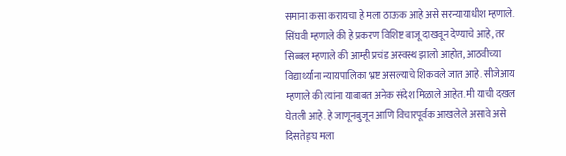समाना कसा करायचा हे मला ठाऊक आहे असे सरन्यायाधीश म्हणाले. सिंघवी म्हणाले की हे प्रकरण विशिष्ट बाजू दाखवून देण्याचे आहे, तर सिब्बल म्हणाले की आम्ही प्रचंड अस्वस्थ झालो आहोत, आठवीच्या विद्यार्थ्यांना न्यायपालिका भ्रष्ट असल्याचे शिकवले जात आहे. सीजेआय म्हणाले की त्यांना याबाबत अनेक संदेश मिळाले आहेत. मी याची दखल घेतली आहे. हे जाणूनबुजून आणि विचारपूर्वक आखलेले असावे असे दिसतेङ्घ मला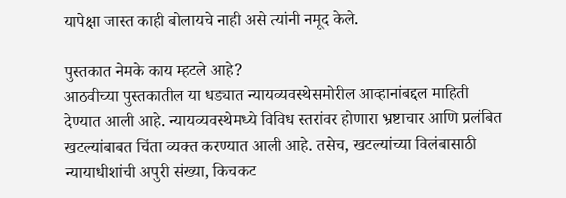यापेक्षा जास्त काही बोलायचे नाही असे त्यांनी नमूद केले.

पुस्तकात नेमके काय म्हटले आहे?
आठवीच्या पुस्तकातील या धड्यात न्यायव्यवस्थेसमोरील आव्हानांबद्दल माहिती देण्यात आली आहे. न्यायव्यवस्थेमध्ये विविध स्तरांवर होणारा भ्रष्टाचार आणि प्रलंबित खटल्यांबाबत चिंता व्यक्त करण्यात आली आहे. तसेच, खटल्यांच्या विलंबासाठी न्यायाधीशांची अपुरी संख्या, किचकट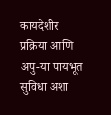कायदेशीर प्रक्रिया आणि अपु-या पायभूत सुविधा अशा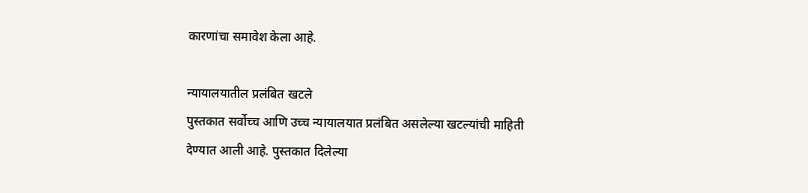कारणांचा समावेश केला आहे.

न्यायालयातील प्रलंबित खटले
पुस्तकात सर्वोच्च आणि उच्च न्यायालयात प्रलंबित असलेल्या खटल्यांची माहिती देण्यात आली आहे. पुस्तकात दिलेल्या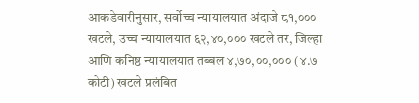आकडेवारीनुसार, सर्वोच्च न्यायालयात अंदाजे ८१,००० खटले, उच्च न्यायालयात ६२,४०,००० खटले तर, जिल्हा आणि कनिष्ठ न्यायालयात तब्बल ४,७०,००,००० (४.७ कोटी) खटले प्रलंबित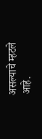असल्याचे म्हटले आहे.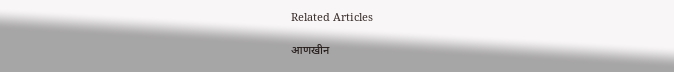Related Articles

आणखीन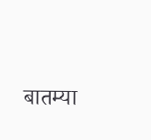बातम्या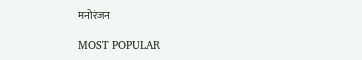मनोरंजन

MOST POPULAR